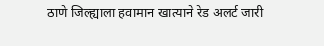ठाणे जिल्ह्याला हवामान खात्याने रेड अलर्ट जारी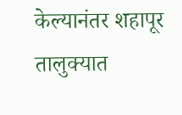केल्यानंतर शहापूर तालुक्यात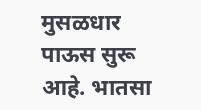मुसळधार पाऊस सुरू आहे. भातसा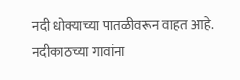नदी धोक्याच्या पातळीवरून वाहत आहे. नदीकाठच्या गावांना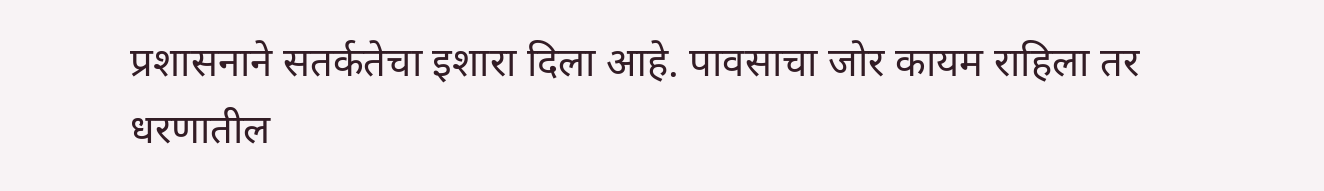प्रशासनाने सतर्कतेचा इशारा दिला आहे. पावसाचा जोर कायम राहिला तर धरणातील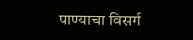पाण्याचा विसर्ग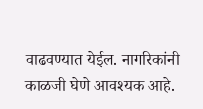वाढवण्यात येईल. नागरिकांनी काळजी घेणे आवश्यक आहे.